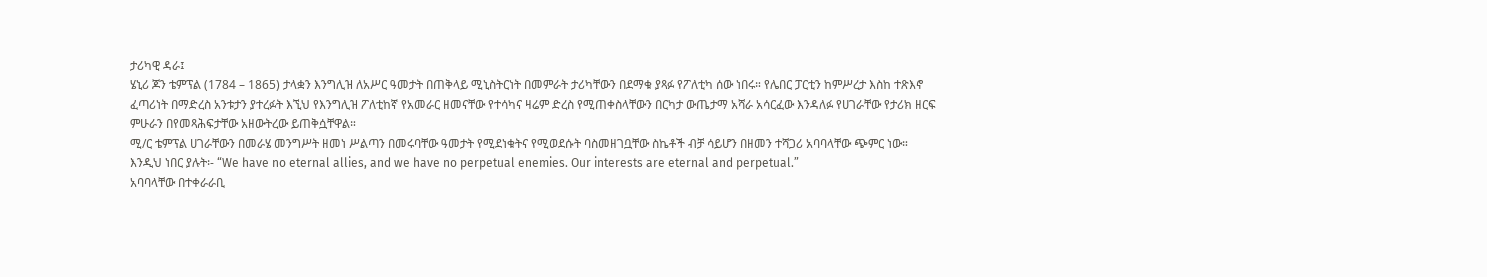ታሪካዊ ዳራ፤
ሄኒሪ ጆን ቴምፕል (1784 – 1865) ታላቋን እንግሊዝ ለአሥር ዓመታት በጠቅላይ ሚኒስትርነት በመምራት ታሪካቸውን በደማቁ ያጻፉ የፖለቲካ ሰው ነበሩ። የሌበር ፓርቲን ከምሥረታ እስከ ተጽእኖ ፈጣሪነት በማድረስ አንቱታን ያተረፉት እኚህ የእንግሊዝ ፖለቲከኛ የአመራር ዘመናቸው የተሳካና ዛሬም ድረስ የሚጠቀስላቸውን በርካታ ውጤታማ አሻራ አሳርፈው እንዳለፉ የሀገራቸው የታሪክ ዘርፍ ምሁራን በየመጻሕፍታቸው አዘውትረው ይጠቅሷቸዋል።
ሚ/ር ቴምፕል ሀገራቸውን በመራሄ መንግሥት ዘመነ ሥልጣን በመሩባቸው ዓመታት የሚደነቁትና የሚወደሱት ባስመዘገቧቸው ስኬቶች ብቻ ሳይሆን በዘመን ተሻጋሪ አባባላቸው ጭምር ነው። እንዲህ ነበር ያሉት፡- “We have no eternal allies, and we have no perpetual enemies. Our interests are eternal and perpetual.”
አባባላቸው በተቀራራቢ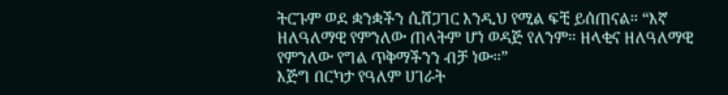ትርጉም ወደ ቋንቋችን ሲሸጋገር እንዲህ የሚል ፍቺ ይሰጠናል። “እኛ ዘለዓለማዊ የምንለው ጠላትም ሆነ ወዳጅ የለንም። ዘላቂና ዘለዓለማዊ የምንለው የግል ጥቅማችንን ብቻ ነው።”
እጅግ በርካታ የዓለም ሀገራት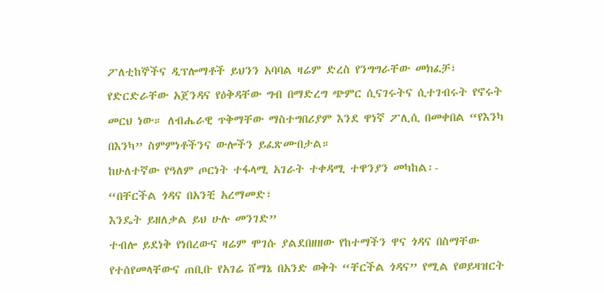ፖለቲከኞችና ዲፕሎማቶች ይህንን አባባል ዛሬም ድረስ የንግግራቸው መክፈቻ፣ የድርድራቸው አጀንዳና የዕቅዳቸው ግብ በማድረግ ጭምር ሲናገሩትና ሲተገብሩት የኖሩት መርህ ነው። ለብሔራዊ ጥቅማቸው ማስተግበሪያም እንደ ዋነኛ ፖሊሲ በመቀበል “የእንካ በእንካ” ስምምነቶችንና ውሎችን ይፈጽሙበታል።
ከሁለተኛው የዓለም ጦርነት ተፋላሚ አገራት ተቀዳሚ ተዋንያን መካከል፡-
“በቸርችል ጎዳና በአንቺ አረማመድ፣
እንዴት ይዘለቃል ይህ ሁሉ መንገድ”
ተብሎ ይደነቅ የነበረውና ዛሬም ሞገሱ ያልደበዘዘው የከተማችን ዋና ጎዳና በስማቸው የተሰየመላቸውና ጠቢቡ የአገሬ ሸማኔ በአንድ ወቅት “ቸርችል ጎዳና” የሚል የወይዛዝርት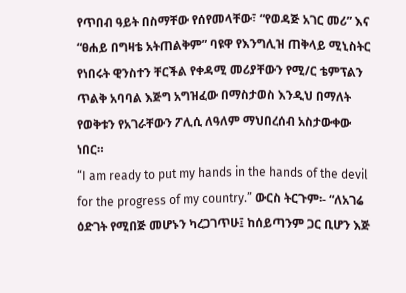የጥበብ ዓይት በስማቸው የሰየመላቸው፣ “የወዳጅ አገር መሪ” እና “ፀሐይ በግዛቴ አትጠልቅም” ባዩዋ የእንግሊዝ ጠቅላይ ሚኒስትር የነበሩት ዊንስተን ቸርችል የቀዳሚ መሪያቸውን የሚ/ር ቴምፕልን ጥልቅ አባባል እጅግ አግዝፈው በማስታወስ እንዲህ በማለት የወቅቱን የአገራቸውን ፖሊሲ ለዓለም ማህበረሰብ አስታውቀው ነበር።
“I am ready to put my hands in the hands of the devil for the progress of my country.” ውርስ ትርጉም፡- “ለአገሬ ዕድገት የሚበጅ መሆኑን ካረጋገጥሁ፤ ከሰይጣንም ጋር ቢሆን እጅ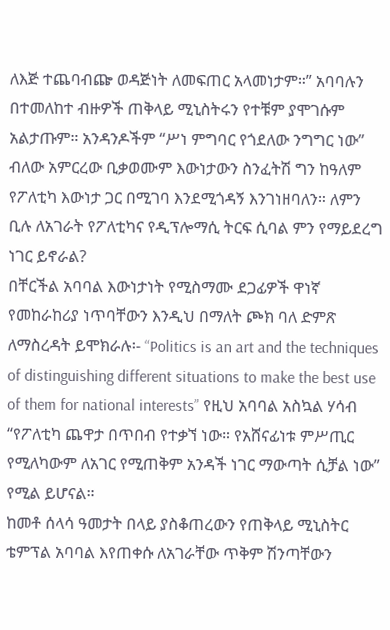ለእጅ ተጨባብጬ ወዳጅነት ለመፍጠር አላመነታም።” አባባሉን በተመለከተ ብዙዎች ጠቅላይ ሚኒስትሩን የተቹም ያሞገሱም አልታጡም። አንዳንዶችም “ሥነ ምግባር የጎደለው ንግግር ነው” ብለው አምርረው ቢቃወሙም እውነታውን ስንፈትሽ ግን ከዓለም የፖለቲካ እውነታ ጋር በሚገባ እንደሚጎዳኝ እንገነዘባለን። ለምን ቢሉ ለአገራት የፖለቲካና የዲፕሎማሲ ትርፍ ሲባል ምን የማይደረግ ነገር ይኖራል?
በቸርችል አባባል እውነታነት የሚስማሙ ደጋፊዎች ዋነኛ የመከራከሪያ ነጥባቸውን እንዲህ በማለት ጮክ ባለ ድምጽ ለማስረዳት ይሞክራሉ፡- “Politics is an art and the techniques of distinguishing different situations to make the best use of them for national interests” የዚህ አባባል አስኳል ሃሳብ “የፖለቲካ ጨዋታ በጥበብ የተቃኘ ነው። የአሸናፊነቱ ምሥጢር የሚለካውም ለአገር የሚጠቅም አንዳች ነገር ማውጣት ሲቻል ነው” የሚል ይሆናል።
ከመቶ ሰላሳ ዓመታት በላይ ያስቆጠረውን የጠቅላይ ሚኒስትር ቴምፕል አባባል እየጠቀሱ ለአገራቸው ጥቅም ሽንጣቸውን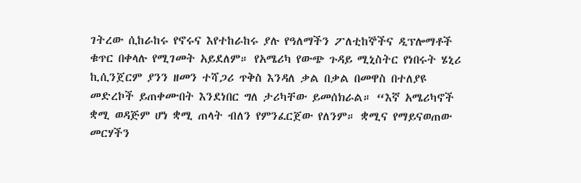ገትረው ሲከራከሩ የኖሩና እየተከራከሩ ያሉ የዓለማችን ፖለቲከኞችና ዲፕሎማቶች ቁጥር በቀላሉ የሚገመት አይደለም። የአሜሪካ የውጭ ጉዳይ ሚኒስትር የነበሩት ሄኒሪ ኪሲንጀርም ያንን ዘመን ተሻጋሪ ጥቅስ እንዳለ ቃል በቃል በመዋስ በተለያዩ መድረኮች ይጠቀሙበት እንደነበር ግለ ታሪካቸው ይመሰክራል። “እኛ አሜሪካኖች ቋሚ ወዳጅም ሆነ ቋሚ ጠላት ብለን የምንፈርጀው የለንም። ቋሚና የማይናወጠው መርሃችን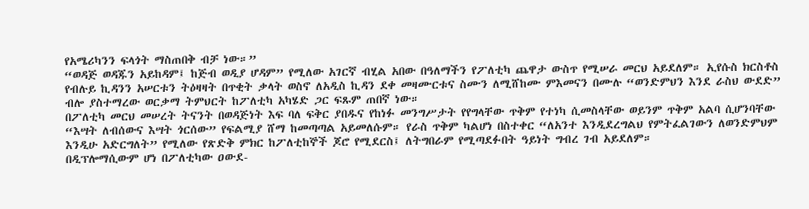የአሜሪካንን ፍላጎት ማስጠበቅ ብቻ ነው።”
“ወዳጅ ወዳጁን አይከዳም፤ ከጅብ ወዲያ ሆዳም” የሚለው አገርኛ ብሂል አበው በዓለማችን የፖለቲካ ጨዋታ ውስጥ የሚሠራ መርህ አይደለም። ኢየሱስ ክርስቶስ የብሉይ ኪዳንን አሠርቱን ትዕዛዛት በጥቂት ቃላት ወስኖ ለአዲስ ኪዳን ደቀ መዛሙርቱና ስሙን ለሚሸከሙ ምእመናን በሙሉ “ወንድምህን እንደ ራስህ ውደድ” ብሎ ያስተማረው ወርቃማ ትምህርት ከፖለቲካ አካሄድ ጋር ፍጹም ጠበኛ ነው።
በፖለቲካ መርህ መሠረት ትናንት በወዳጅነት እፍ ባለ ፍቅር ያበዱና የከነፉ መንግሥታት የየግላቸው ጥቅም የተነካ ሲመስላቸው ወይንም ጥቅም አልባ ሲሆንባቸው “እሣት ለብሰውና እሣት ጎርሰው” የፍልሚያ ሸማ ከመጣጣል አይመለሱም። የራስ ጥቅም ካልሆነ በስተቀር “ለአንተ እንዲደረግልህ የምትፈልገውን ለወንድምህም እንዲሁ አድርግለት” የሚለው የጽድቅ ምክር ከፖለቲከኞች ጆሮ የሚደርስ፤ ለትግበራም የሚጣደፉበት ዓይነት ግብረ ገብ አይደለም።
በዲፕሎማሲውም ሆነ በፖለቲካው ዐውደ-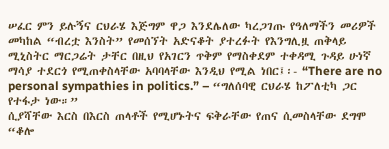ሠፈር ምን ይሉኝና ርህራሄ እጅግም ዋጋ እንደሌለው ካረጋገጡ የዓለማችን መሪዎች መካከል “ብረቷ እንስት” የመሰኘት አድናቆት ያተረፉት የእንግሊዟ ጠቅላይ ሚኒስትር ማርጋሬት ታቸር በዚህ የአገርን ጥቅም የማስቀደም ተቀዳሚ ጉዳይ ሁነኛ ማሳያ ተደርጎ የሚጠቀስላቸው አባባላቸው እንዲህ የሚል ነበር፤፡- “There are no personal sympathies in politics.” – “ግለሰባዊ ርህራሄ ከፖለቲካ ጋር የተፋታ ነው።”
ሲያሻቸው እርስ በእርስ ጠላቶች የሚሆኑትና ፍቅራቸው የጠና ሲመስላቸው ደግሞ “ቆሎ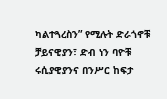ካልተጓረስን” የሚሉት ድራጎኖቹ ቻይናዊያን፣ ድብ ነን ባዮቹ ሩሲያዊያንና በንሥር ከፍታ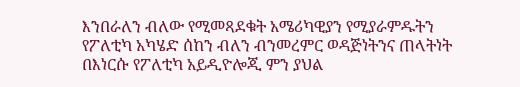እንበራለን ብለው የሚመጻደቁት አሜሪካዊያን የሚያራምዱትን የፖለቲካ አካሄድ ሰከን ብለን ብንመረምር ወዳጅነትንና ጠላትነት በእነርሱ የፖለቲካ አይዲዮሎጂ ምን ያህል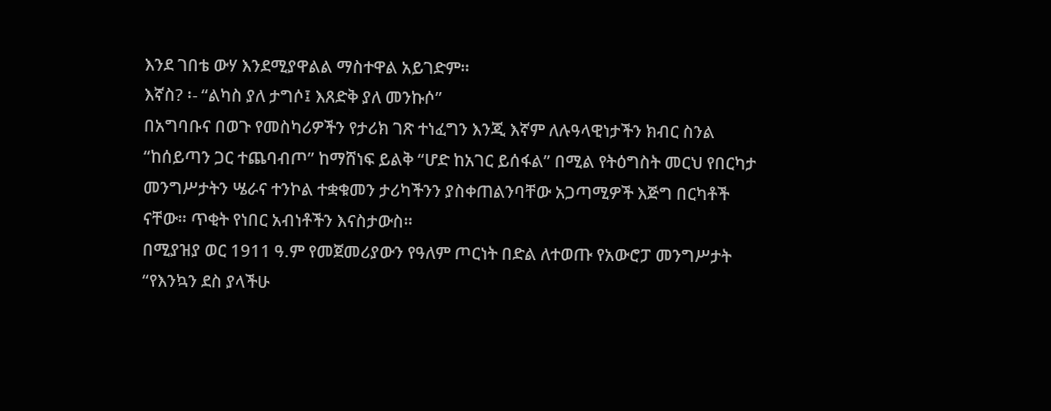እንደ ገበቴ ውሃ እንደሚያዋልል ማስተዋል አይገድም።
እኛስ? ፡- “ልካስ ያለ ታግሶ፤ እጸድቅ ያለ መንኩሶ”
በአግባቡና በወጉ የመስካሪዎችን የታሪክ ገጽ ተነፈግን እንጂ እኛም ለሉዓላዊነታችን ክብር ስንል “ከሰይጣን ጋር ተጨባብጦ” ከማሸነፍ ይልቅ “ሆድ ከአገር ይሰፋል” በሚል የትዕግስት መርህ የበርካታ መንግሥታትን ሤራና ተንኮል ተቋቁመን ታሪካችንን ያስቀጠልንባቸው አጋጣሚዎች እጅግ በርካቶች ናቸው። ጥቂት የነበር አብነቶችን እናስታውስ።
በሚያዝያ ወር 1911 ዓ.ም የመጀመሪያውን የዓለም ጦርነት በድል ለተወጡ የአውሮፓ መንግሥታት “የእንኳን ደስ ያላችሁ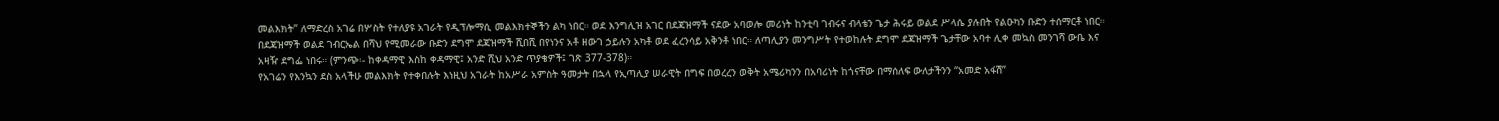መልእክት” ለማድረስ አገሬ በሦስት የተለያዩ አገራት የዲፕሎማሲ መልእክተኞችን ልካ ነበር። ወደ እንግሊዝ አገር በደጃዝማች ናደው አባወሎ መሪነት ከንቲባ ገብሩና ብላቴን ጌታ ሕሩይ ወልደ ሥላሴ ያሉበት የልዑካን ቡድን ተሰማርቶ ነበር። በደጃዝማች ወልደ ገብርኤል በሻህ የሚመራው ቡድን ደግሞ ደጃዝማች ሺበሺ በየነንና አቶ ዘውገ ኃይሉን አካቶ ወደ ፈረንሳይ አቅንቶ ነበር። ለጣሊያን መንግሥት የተወከሉት ደግሞ ደጃዝማች ጌታቸው አባተ ሊቀ መኳስ መንገሻ ውቤ እና አዛዥ ደግፌ ነበሩ። (ምንጭ፡- ከቀዳማዊ እስከ ቀዳማዊ፤ አንድ ሺህ አንድ ጥያቄዎች፤ ገጽ 377-378)።
የአገሬን የእንኳን ደስ አላችሁ መልእክት የተቀበሉት እነዚህ አገራት ከአሥራ አምስት ዓመታት በኋላ የኢጣሊያ ሠራዊት በግፍ በወረረን ወቅት አሜሪካንን በአባሪነት ከጎናቸው በማሰለፍ ውለታችንን “አመድ አፋሽ”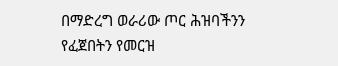በማድረግ ወራሪው ጦር ሕዝባችንን የፈጀበትን የመርዝ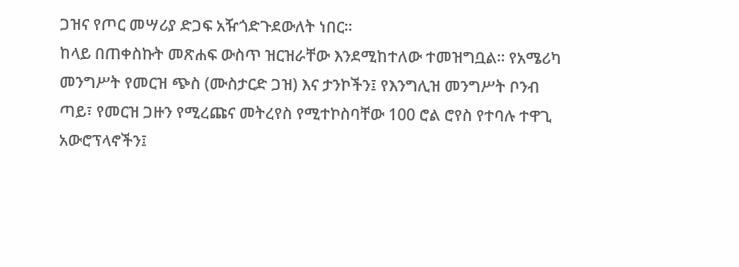ጋዝና የጦር መሣሪያ ድጋፍ አዥጎድጉደውለት ነበር።
ከላይ በጠቀስኩት መጽሐፍ ውስጥ ዝርዝራቸው እንደሚከተለው ተመዝግቧል። የአሜሪካ መንግሥት የመርዝ ጭስ (ሙስታርድ ጋዝ) እና ታንኮችን፤ የእንግሊዝ መንግሥት ቦንብ ጣይ፣ የመርዝ ጋዙን የሚረጩና መትረየስ የሚተኮስባቸው 100 ሮል ሮየስ የተባሉ ተዋጊ አውሮፕላኖችን፤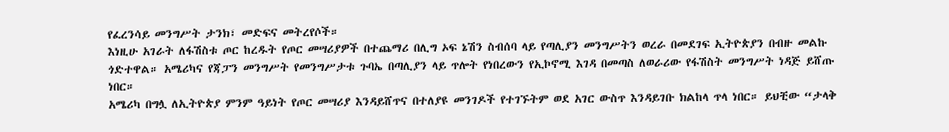የፈረንሳይ መንግሥት ታንክ፣ መድፍና መትረየሶች።
እነዚሁ አገራት ለፋሽስቱ ጦር ከረዱት የጦር መሣሪያዎች በተጨማሪ በሊግ ኦፍ ኔሽን ስብሰባ ላይ የጣሊያን መንግሥትን ወረራ በመደገፍ ኢትዮጵያን በብዙ መልኩ ጎድተዋል። አሜሪካና የጃፓን መንግሥት የመንግሥታቱ ጉባኤ በጣሊያን ላይ ጥሎት የነበረውን የኢኮኖሚ እገዳ በመጣስ ለወራሪው የፋሽስት መንግሥት ነዳጅ ይሸጡ ነበር።
አሜሪካ በግሏ ለኢትዮጵያ ምንም ዓይነት የጦር መሣሪያ እንዳይሸጥና በተለያዩ መንገዶች የተገኙትም ወደ አገር ውስጥ እንዳይገቡ ክልከላ ጥላ ነበር። ይህቺው “ታላቅ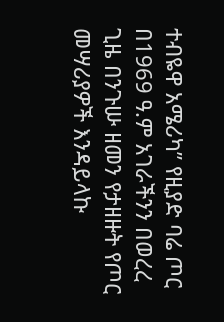ተብዬዋ አሜሪካ” የዚያድ ባሬ ጦር በ1969 ዓ.ም አገራችንን በወረረ ጊዜ በንጉሡ ዘመን የታዘዙት የጦር መሣሪያዎች እንዳይላኩ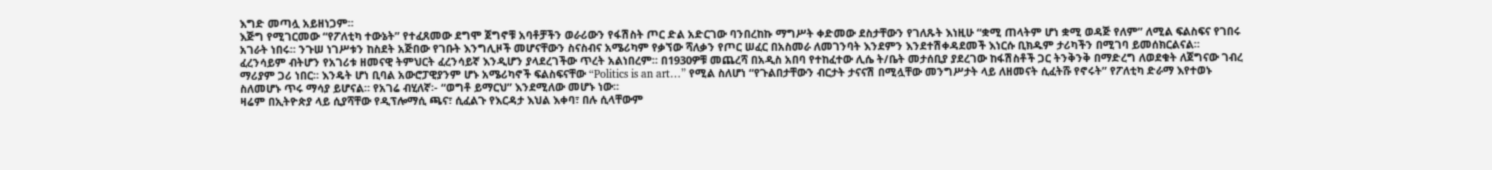እግድ መጣሏ አይዘነጋም።
እጅግ የሚገርመው “የፖለቲካ ተውኔት” የተፈጸመው ደግሞ ጀግኖቹ አባቶቻችን ወራሪውን የፋሽስት ጦር ድል አድርገው ባንበረከኩ ማግሥት ቀድመው ደስታቸውን የገለጹት እነዚሁ “ቋሚ ጠላትም ሆነ ቋሚ ወዳጅ የለም” ለሚል ፍልስፍና የገበሩ አገራት ነበሩ። ንጉሠ ነገሥቱን ከስደት አጅበው የገቡት እንግሊዞች መሆናቸውን ስናስብና አሜሪካም የቃኘው ሻለቃን የጦር ሠፈር በአስመራ ለመገንባት እንደምን እንደተሽቀዳደመች እነርሱ ቢክዱም ታሪካችን በሚገባ ይመሰክርልናል።
ፈረንሳይም ብትሆን የአገሪቱ ዘመናዊ ትምህርት ፈረንሳይኛ እንዲሆን ያላደረገችው ጥረት አልነበረም። በ1930ዎቹ መጨረሻ በአዲስ አበባ የተከፈተው ሊሴ ት/ቤት መታሰቢያ ያደረገው ከፋሽስቶች ጋር ትንቅንቅ በማድረግ ለወደቁት ለጀግናው ገብረ ማሪያም ጋሪ ነበር። እንዴት ሆነ ቢባል አውሮፓዊያንም ሆኑ አሜሪካኖች ፍልስፍናቸው “Politics is an art…” የሚል ስለሆነ “የጉልበታቸውን ብርታት ታናናሽ በሚሏቸው መንግሥታት ላይ ለዘመናት ሲፈትሹ የኖሩት” የፖለቲካ ድራማ እየተወኑ ስለመሆኑ ጥሩ ማሳያ ይሆናል። የአገሬ ብሂለኛ፡- “ወግቶ ይማርህ” እንደሚለው መሆኑ ነው።
ዛሬም በኢትዮጵያ ላይ ሲያሻቸው የዲፕሎማሲ ጫና፣ ሲፈልጉ የእርዳታ እህል እቀባ፣ በሉ ሲላቸውም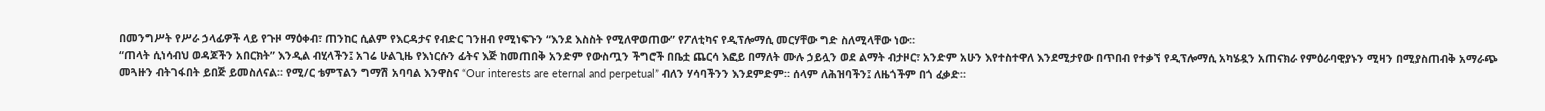በመንግሥት የሥራ ኃላፊዎች ላይ የጉዞ ማዕቀብ፣ ጠንከር ሲልም የእርዳታና የብድር ገንዘብ የሚነፍጉን “እንደ እስስት የሚለዋወጠው” የፖለቲካና የዲፕሎማሲ መርሃቸው ግድ ስለሚላቸው ነው።
“ጠላት ሲነሳብህ ወዳጆችን አበርክት” እንዲል ብሂላችን፤ አገሬ ሁልጊዜ የእነርሱን ፊትና እጅ ከመጠበቅ አንድም የውስጧን ችግሮች በቤቷ ጨርሳ እፎይ በማለት ሙሉ ኃይሏን ወደ ልማት ብታዞር፣ አንድም አሁን እየተስተዋለ እንደሚታየው በጥበብ የተቃኘ የዲፕሎማሲ አካሄዷን አጠናክራ የምዕራባዊያኑን ሚዛን በሚያስጠብቅ አማራጭ መጓዙን ብትገፋበት ይበጅ ይመስለናል። የሚ/ር ቴምፕልን ግማሽ አባባል እንዋስና “Our interests are eternal and perpetual” ብለን ሃሳባችንን እንደምድም። ሰላም ለሕዝባችን፤ ለዜጎችም በጎ ፈቃድ።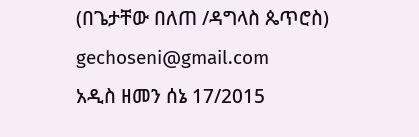(በጌታቸው በለጠ /ዳግላስ ጴጥሮስ)
gechoseni@gmail.com
አዲስ ዘመን ሰኔ 17/2015